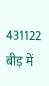431122
बीड़ में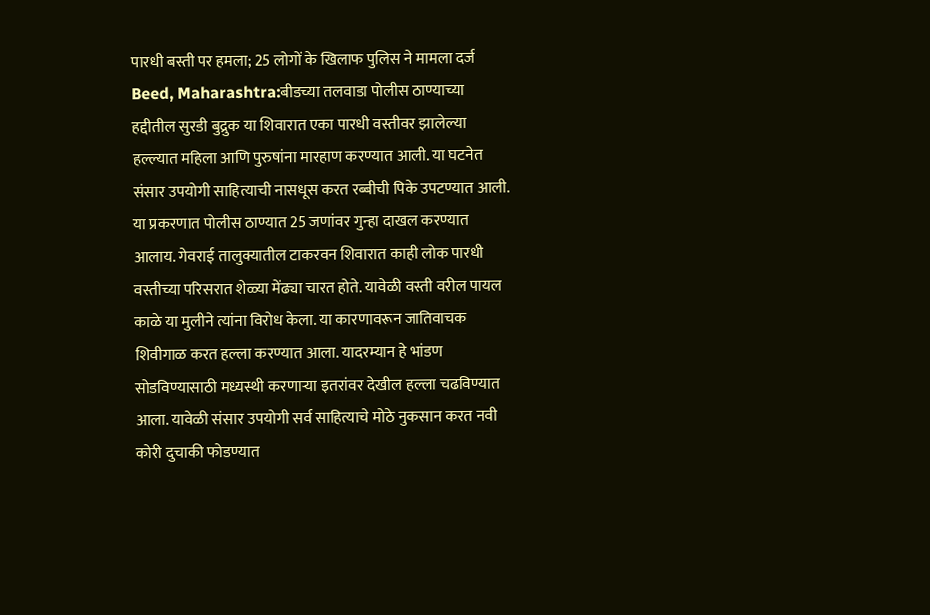पारधी बस्ती पर हमला; 25 लोगों के खिलाफ पुलिस ने मामला दर्ज
Beed, Maharashtra:बीडच्या तलवाडा पोलीस ठाण्याच्या हद्दीतील सुरडी बुद्रुक या शिवारात एका पारधी वस्तीवर झालेल्या हल्ल्यात महिला आणि पुरुषांना मारहाण करण्यात आली. या घटनेत संसार उपयोगी साहित्याची नासधूस करत रब्बीची पिके उपटण्यात आली. या प्रकरणात पोलीस ठाण्यात 25 जणांवर गुन्हा दाखल करण्यात आलाय. गेवराई तालुक्यातील टाकरवन शिवारात काही लोक पारधी वस्तीच्या परिसरात शेळ्या मेंढ्या चारत होते. यावेळी वस्ती वरील पायल काळे या मुलीने त्यांना विरोध केला. या कारणावरून जातिवाचक शिवीगाळ करत हल्ला करण्यात आला. यादरम्यान हे भांडण सोडविण्यासाठी मध्यस्थी करणाऱ्या इतरांवर देखील हल्ला चढविण्यात आला. यावेळी संसार उपयोगी सर्व साहित्याचे मोठे नुकसान करत नवी कोरी दुचाकी फोडण्यात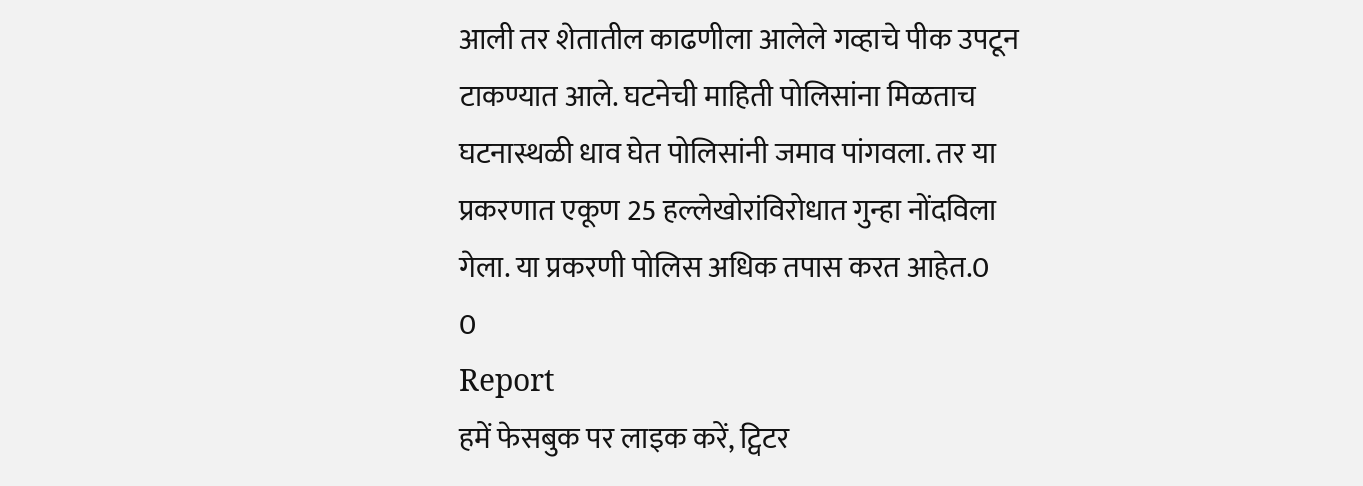आली तर शेतातील काढणीला आलेले गव्हाचे पीक उपटून टाकण्यात आले. घटनेची माहिती पोलिसांना मिळताच घटनास्थळी धाव घेत पोलिसांनी जमाव पांगवला. तर या प्रकरणात एकूण 25 हल्लेखोरांविरोधात गुन्हा नोंदविला गेला. या प्रकरणी पोलिस अधिक तपास करत आहेत.0
0
Report
हमें फेसबुक पर लाइक करें, ट्विटर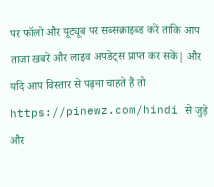पर फॉलो और यूट्यूब पर सब्सक्राइब्ड करें ताकि आप ताजा खबरें और लाइव अपडेट्स प्राप्त कर सकें| और यदि आप विस्तार से पढ़ना चाहते हैं तो https://pinewz.com/hindi से जुड़े और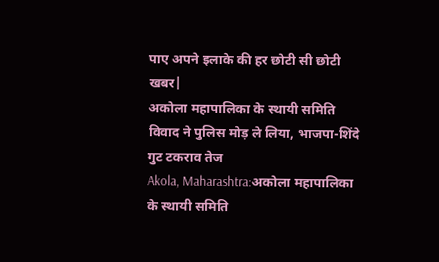पाए अपने इलाके की हर छोटी सी छोटी खबर|
अकोला महापालिका के स्थायी समिति विवाद ने पुलिस मोड़ ले लिया, भाजपा-शिंदे गुट टकराव तेज
Akola, Maharashtra:अकोला महापालिका के स्थायी समिति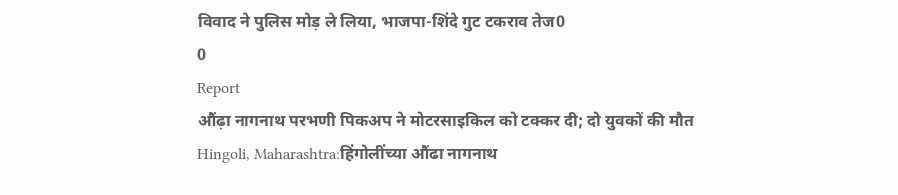विवाद ने पुलिस मोड़ ले लिया, भाजपा-शिंदे गुट टकराव तेज0
0
Report
औंढ़ा नागनाथ परभणी पिकअप ने मोटरसाइकिल को टक्कर दी; दो युवकों की मौत
Hingoli, Maharashtra:हिंगोलींच्या औंढा नागनाथ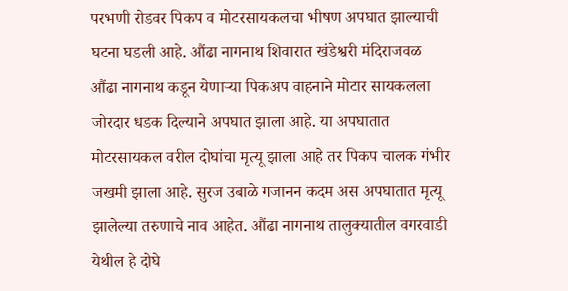परभणी रोडवर पिकप व मोटरसायकलचा भीषण अपघात झाल्याची घटना घडली आहे. औंढा नागनाथ शिवारात खंडेश्वरी मंदिराजवळ औंढा नागनाथ कडून येणाऱ्या पिकअप वाहनाने मोटार सायकलला जोरदार धडक दिल्याने अपघात झाला आहे. या अपघातात मोटरसायकल वरील दोघांचा मृत्यू झाला आहे तर पिकप चालक गंभीर जखमी झाला आहे. सुरज उबाळे गजानन कदम अस अपघातात मृत्यू झालेल्या तरुणाचे नाव आहेत. औंढा नागनाथ तालुक्यातील वगरवाडी येथील हे दोघे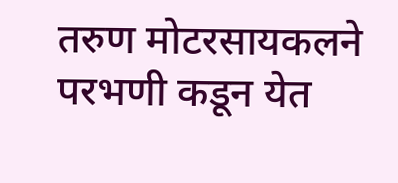तरुण मोटरसायकलने परभणी कडून येत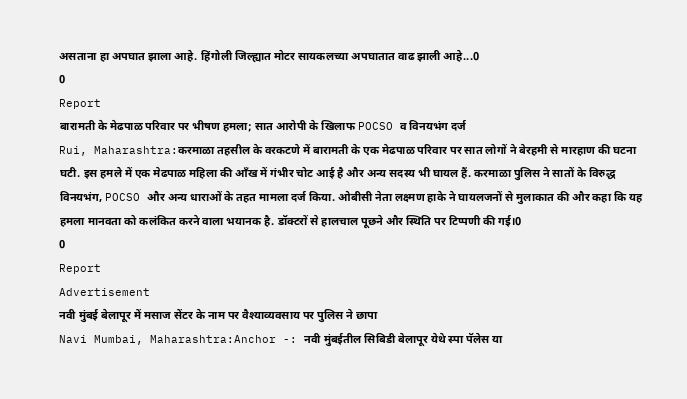असताना हा अपघात झाला आहे. हिंगोली जिल्ह्यात मोटर सायकलच्या अपघातात वाढ झाली आहे...0
0
Report
बारामती के मेढपाळ परिवार पर भीषण हमला; सात आरोपी के खिलाफ POCSO व विनयभंग दर्ज
Rui, Maharashtra:करमाळा तहसील के वरकटणे में बारामती के एक मेढपाळ परिवार पर सात लोगों ने बेरहमी से मारहाण की घटना घटी. इस हमले में एक मेढपाळ महिला की आँख में गंभीर चोट आई है और अन्य सदस्य भी घायल हैं. करमाळा पुलिस ने सातों के विरुद्ध विनयभंग, POCSO और अन्य धाराओं के तहत मामला दर्ज किया. ओबीसी नेता लक्ष्मण हाके ने घायलजनों से मुलाकात की और कहा कि यह हमला मानवता को कलंकित करने वाला भयानक है. डॉक्टरों से हालचाल पूछने और स्थिति पर टिप्पणी की गई।0
0
Report
Advertisement
नवी मुंबई बेलापूर में मसाज सेंटर के नाम पर वैश्याव्यवसाय पर पुलिस ने छापा
Navi Mumbai, Maharashtra:Anchor -: नवी मुंबईतील सिबिडी बेलापूर येथे स्पा पॅलेस या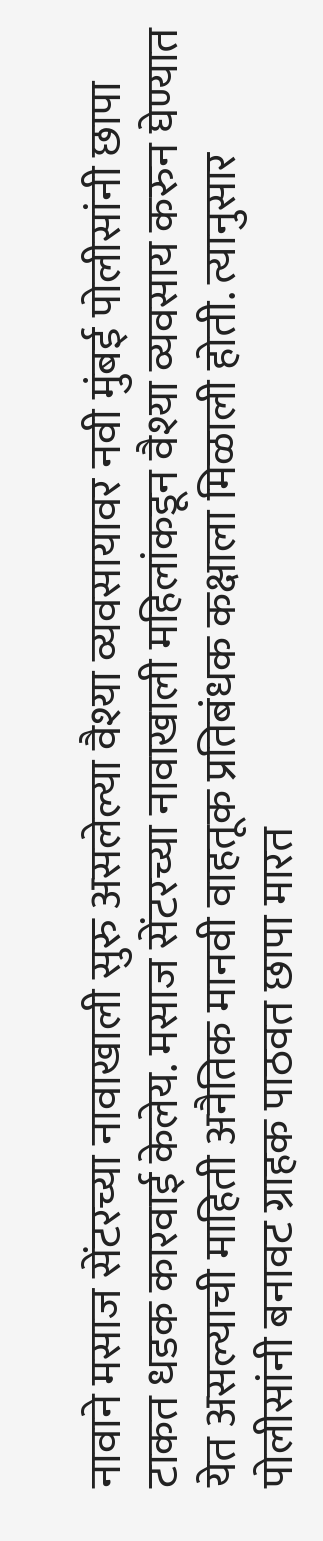नावाने मसाज सेंटरच्या नावाखाली सुरु असलेल्या वैश्या व्यवसायावर नवी मुंबई पोलीसांनी छापा टाकत धडक कारवाई केलेय. मसाज सेंटरच्या नावाखाली महिलांकडून वैश्या व्यवसाय करुन घेण्यात येत असल्याची माहिती अनैतिक मानवी वाहतूक प्रतिबंधक कक्षाला मिळाली होती. त्यानुसार पोलीसांनी बनावट ग्राहक पाठवत छापा मारत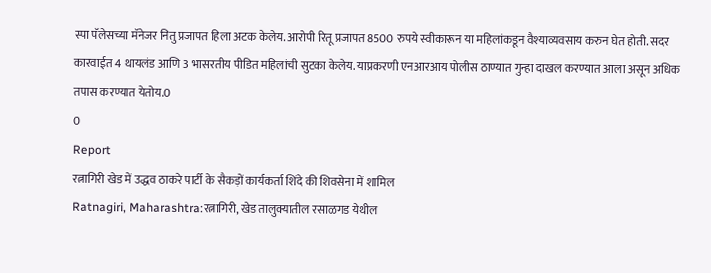स्पा पॅलेसच्या मॅनेजर नितु प्रजापत हिला अटक केलेय. आरोपी रितू प्रजापत 8500 रुपये स्वीकारून या महिलांकडून वैश्याव्यवसाय करुन घेत होती. सदर कारवाईत 4 थायलंड आणि 3 भासरतीय पीडित महिलांची सुटका केलेय. याप्रकरणी एनआरआय पोलीस ठाण्यात गुन्हा दाखल करण्यात आला असून अधिक तपास करण्यात येतोय.0
0
Report
रत्नागिरी खेड में उद्धव ठाकरे पार्टी के सैकड़ों कार्यकर्ता शिंदे की शिवसेना में शामिल
Ratnagiri, Maharashtra:रत्नागिरी, खेड तालुक्यातील रसाळगड येथील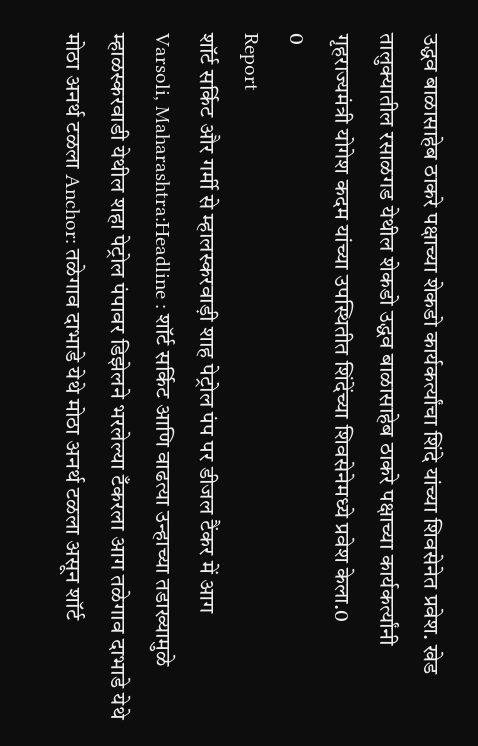उद्धव बाळासाहेब ठाकरे पक्षाच्या शेकडो कार्यकर्त्यांचा शिंदे यांच्या शिवसेनेत प्रवेश. खेड तालुक्यातील रसाळगड येथील शेकडो उद्धव बाळासाहेब ठाकरे पक्षाच्या कार्यकर्त्यांनी गृहराज्यमंत्री योगेश कदम यांच्या उपस्थितीत शिंदेंच्या शिवसेनेमध्ये प्रवेश केला.0
0
Report
शॉर्ट सर्किट और गर्मी से म्हालस्करवाड़ी शाह पेट्रोल पंप पर डीजल टैंकर में आग
Varsoli, Maharashtra:Headline : शॉर्ट सर्किट आणि वाढत्या उन्हाच्या तडाख्यामुळे म्हाळस्करवाडी येथील शहा पेट्रोल पंपावर डिझेलने भरलेल्या टँकरला आग तळेगाव दाभाडे येथे मोठा अनर्थ टळला Anchor: तळेगाव दाभाडे येथे मोठा अनर्थ टळला असून शॉर्ट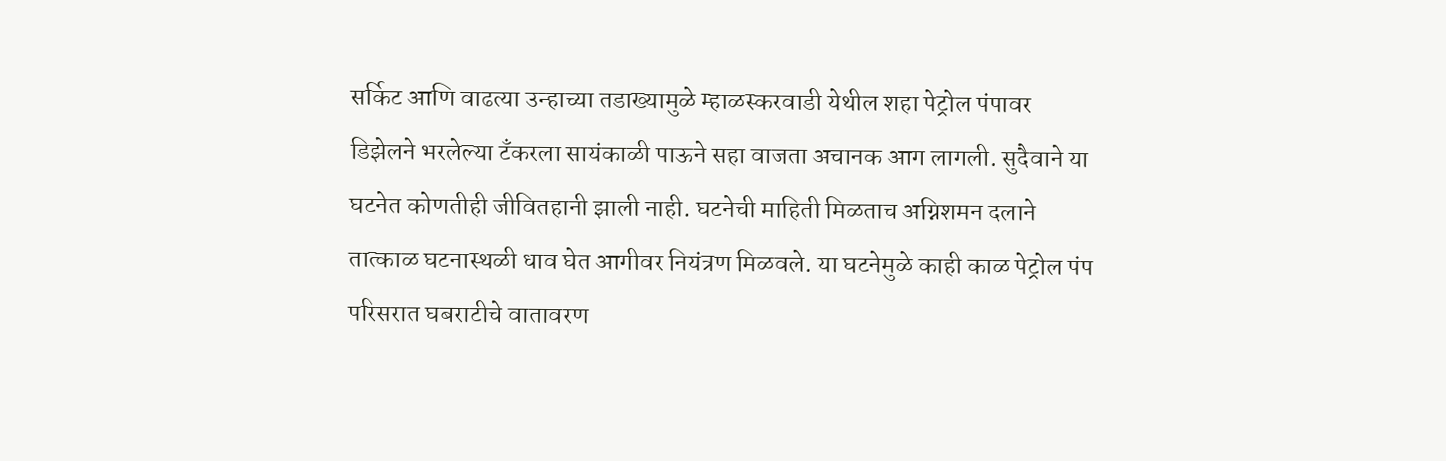सर्किट आणि वाढत्या उन्हाच्या तडाख्यामुळे म्हाळस्करवाडी येथील शहा पेट्रोल पंपावर डिझेलने भरलेल्या टँकरला सायंकाळी पाऊने सहा वाजता अचानक आग लागली. सुदैवाने या घटनेत कोणतीही जीवितहानी झाली नाही. घटनेची माहिती मिळताच अग्निशमन दलाने तात्काळ घटनास्थळी धाव घेत आगीवर नियंत्रण मिळवले. या घटनेमुळे काही काळ पेट्रोल पंप परिसरात घबराटीचे वातावरण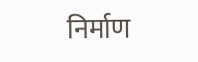निर्माण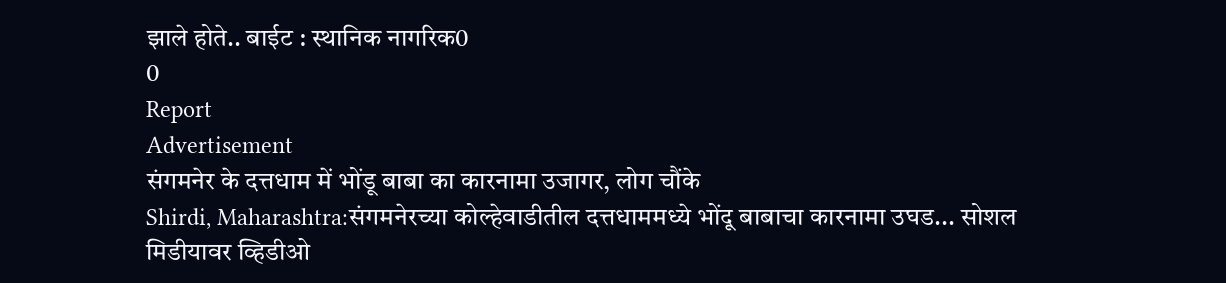झाले होते.. बाईट : स्थानिक नागरिक0
0
Report
Advertisement
संगमनेर के दत्तधाम में भोंडू बाबा का कारनामा उजागर, लोग चौंके
Shirdi, Maharashtra:संगमनेरच्या कोल्हेवाडीतील दत्तधाममध्ये भोंदू बाबाचा कारनामा उघड... सोशल मिडीयावर व्हिडीओ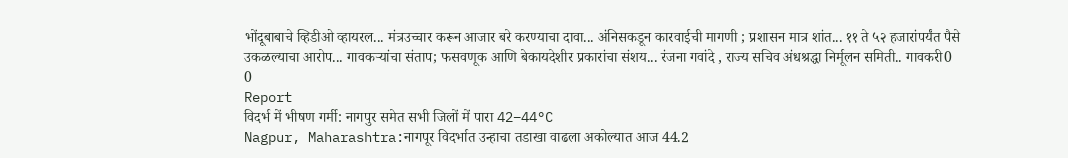भोंदूबाबाचे व्हिडीओ व्हायरल... मंत्रउच्चार करून आजार बरे करण्याचा दावा... अंनिसकडून कारवाईची मागणी ; प्रशासन मात्र शांत... ११ ते ५२ हजारांपर्यंत पैसे उकळल्याचा आरोप... गावकऱ्यांचा संताप; फसवणूक आणि बेकायदेशीर प्रकारांचा संशय... रंजना गवांदे , राज्य सचिव अंधश्रद्धा निर्मूलन समिती.. गावकरी0
0
Report
विदर्भ में भीषण गर्मी: नागपुर समेत सभी जिलों में पारा 42–44°C
Nagpur, Maharashtra:नागपूर विदर्भात उन्हाचा तडाखा वाढला अकोल्यात आज 44.2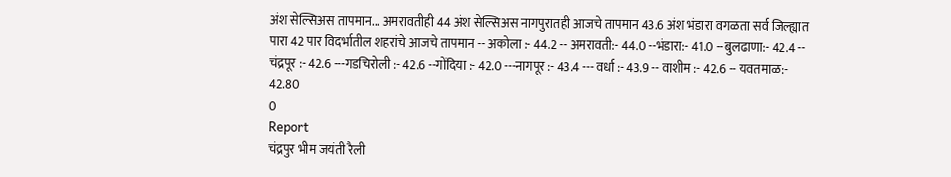अंश सेल्सिअस तापमान... अमरावतीही 44 अंश सेल्सिअस नागपुरातही आजचे तापमान 43.6 अंश भंडारा वगळता सर्व जिल्ह्यात पारा 42 पार विदर्भातील शहरांचे आजचे तापमान -- अकोला :- 44.2 -- अमरावती:- 44.0 --भंडारा:- 41.0 --बुलढाणा:- 42.4 -- चंद्रपूर :- 42.6 ---गडचिरोली :- 42.6 --गोंदिया :- 42.0 ---नागपूर :- 43.4 --- वर्धा :- 43.9 -- वाशीम :- 42.6 -- यवतमाळ:- 42.80
0
Report
चंद्रपुर भीम जयंती रैली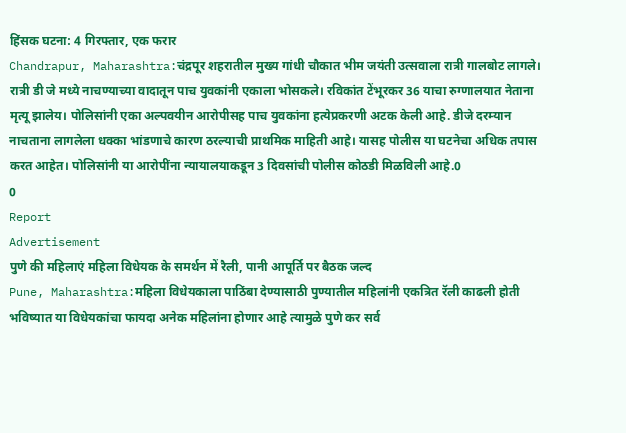हिंसक घटना: 4 गिरफ्तार, एक फरार
Chandrapur, Maharashtra:चंद्रपूर शहरातील मुख्य गांधी चौकात भीम जयंती उत्सवाला रात्री गालबोट लागले। रात्री डी जे मध्ये नाचण्याच्या वादातून पाच युवकांनी एकाला भोसकले। रविकांत टेंभूरकर 36 याचा रुग्णालयात नेताना मृत्यू झालेय। पोलिसांनी एका अल्पवयीन आरोपीसह पाच युवकांना हत्येप्रकरणी अटक केली आहे. डीजे दरम्यान नाचताना लागलेला धक्का भांडणाचे कारण ठरल्याची प्राथमिक माहिती आहे। यासह पोलीस या घटनेचा अधिक तपास करत आहेत। पोलिसांनी या आरोपींना न्यायालयाकडून 3 दिवसांची पोलीस कोठडी मिळविली आहे.0
0
Report
Advertisement
पुणे की महिलाएं महिला विधेयक के समर्थन में रैली, पानी आपूर्ति पर बैठक जल्द
Pune, Maharashtra:महिला विधेयकाला पाठिंबा देण्यासाठी पुण्यातील महिलांनी एकत्रित रॅली काढली होती भविष्यात या विधेयकांचा फायदा अनेक महिलांना होणार आहे त्यामुळे पुणे कर सर्व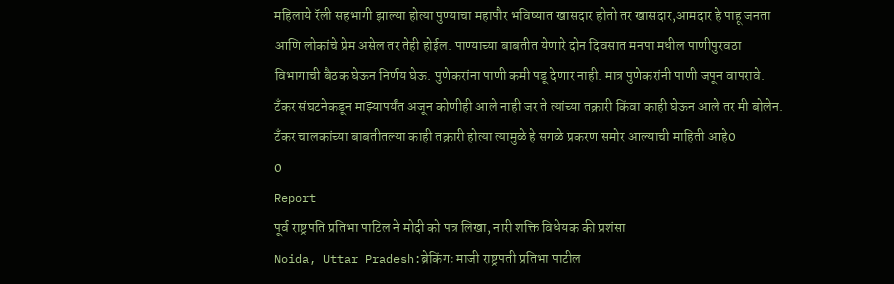महिलाये रॅली सहभागी झाल्या होत्या पुण्याचा महापौर भविष्यात खासदार होतो तर खासदार,आमदार हे पाहू जनता आणि लोकांचे प्रेम असेल तर तेही होईल. पाण्याच्या बाबतीत येणारे दोन दिवसात मनपा मधील पाणीपुरवठा विभागाची बैठक घेऊन निर्णय घेऊ. पुणेकरांना पाणी कमी पडू देणार नाही. मात्र पुणेकरांनी पाणी जपून वापरावे. टँकर संघटनेकडून माझ्यापर्यंत अजून कोणीही आले नाही जर ते त्यांच्या तक्रारी किंवा काही घेऊन आले तर मी बोलेन. टँकर चालकांच्या बाबतीतल्या काही तक्रारी होत्या त्यामुळे हे सगळे प्रकरण समोर आल्याची माहिती आहे0
0
Report
पूर्व राष्ट्रपति प्रतिभा पाटिल ने मोदी को पत्र लिखा, नारी शक्ति विधेयक की प्रशंसा
Noida, Uttar Pradesh:ब्रेकिंगः माजी राष्ट्रपती प्रतिभा पाटील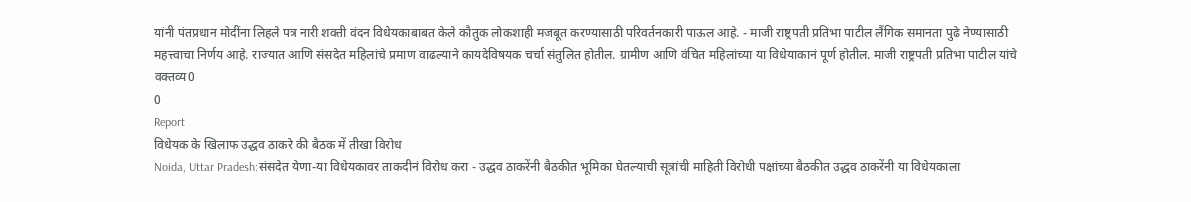यांनी पंतप्रधान मोदींना लिहले पत्र नारी शक्ती वंदन विधेयकाबाबत केले कौतुक लोकशाही मजबूत करण्यासाठी परिवर्तनकारी पाऊल आहे. - माजी राष्ट्रपती प्रतिभा पाटील लैंगिक समानता पुढे नेण्यासाठी महत्त्वाचा निर्णय आहे. राज्यात आणि संसदेत महिलांचे प्रमाण वाढल्याने कायदेविषयक चर्चा संतुलित होतील. ग्रामीण आणि वंचित महिलांच्या या विधेयाकानं पूर्ण होतील. माजी राष्ट्रपती प्रतिभा पाटील यांचे वक्तव्य0
0
Report
विधेयक के खिलाफ उद्धव ठाकरे की बैठक में तीखा विरोध
Noida, Uttar Pradesh:संसदेत येणा-या विधेयकावर ताकदीनं विरोध करा - उद्धव ठाकरेंनी बैठकीत भूमिका घेतल्याची सूत्रांची माहिती विरोधी पक्षांच्या बैठकीत उद्धव ठाकरेंनी या विधेयकाला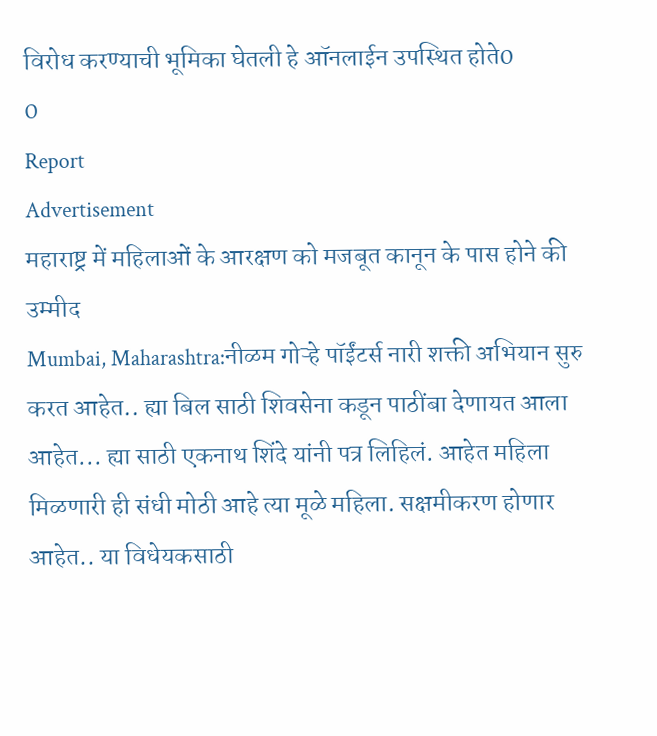विरोध करण्याची भूमिका घेतली हे ऑनलाईन उपस्थित होते0
0
Report
Advertisement
महाराष्ट्र में महिलाओं के आरक्षण को मजबूत कानून के पास होने की उम्मीद
Mumbai, Maharashtra:नीळम गोऱ्हे पॉईंटर्स नारी शक्ती अभियान सुरु करत आहेत.. ह्या बिल साठी शिवसेना कडून पाठींबा देणायत आला आहेत... ह्या साठी एकनाथ शिंदे यांनी पत्र लिहिलं. आहेत महिला मिळणारी ही संधी मोठी आहे त्या मूळे महिला. सक्षमीकरण होणार आहेत.. या विधेयकसाठी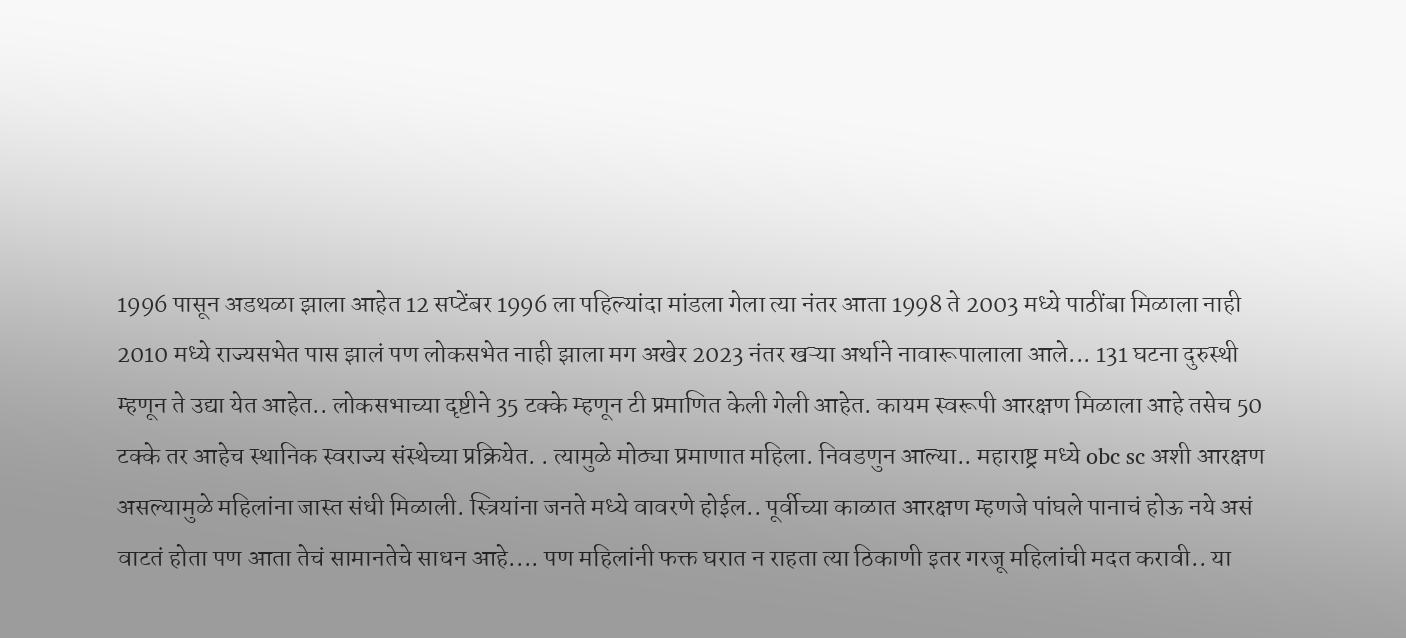1996 पासून अडथळा झाला आहेत 12 सप्टेंबर 1996 ला पहिल्यांदा मांडला गेला त्या नंतर आता 1998 ते 2003 मध्ये पाठींबा मिळाला नाही 2010 मध्ये राज्यसभेत पास झालं पण लोकसभेत नाही झाला मग अखेर 2023 नंतर खऱ्या अर्थाने नावारूपालाला आले... 131 घटना दुरुस्थी म्हणून ते उद्या येत आहेत.. लोकसभाच्या दृष्टीने 35 टक्के म्हणून टी प्रमाणित केली गेली आहेत. कायम स्वरूपी आरक्षण मिळाला आहे तसेच 50 टक्के तर आहेच स्थानिक स्वराज्य संस्थेच्या प्रक्रियेत. . त्यामुळे मोठ्या प्रमाणात महिला. निवडणुन आल्या.. महाराष्ट्र मध्ये obc sc अशी आरक्षण असल्यामुळे महिलांना जास्त संधी मिळाली. स्त्रियांना जनते मध्ये वावरणे होईल.. पूर्वीच्या काळात आरक्षण म्हणजे पांघले पानाचं होऊ नये असं वाटतं होता पण आता तेचं सामानतेचे साधन आहे.... पण महिलांनी फक्त घरात न राहता त्या ठिकाणी इतर गरजू महिलांची मदत करावी.. या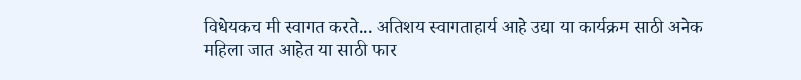विधेयकच मी स्वागत करते... अतिशय स्वागताहार्य आहे उद्या या कार्यक्रम साठी अनेक महिला जात आहेत या साठी फार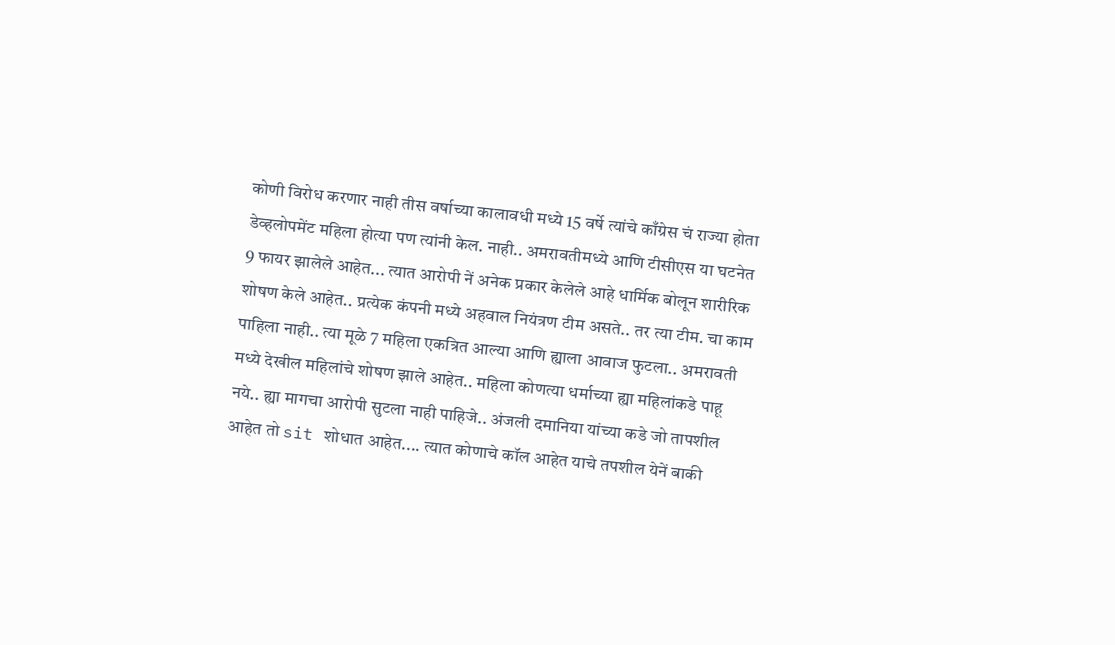कोणी विरोध करणार नाही तीस वर्षाच्या कालावधी मध्ये 15 वर्षे त्यांचे काँग्रेस चं राज्या होता डेव्हलोपमेंट महिला होत्या पण त्यांनी केल. नाही.. अमरावतीमध्ये आणि टीसीएस या घटनेत 9 फायर झालेले आहेत... त्यात आरोपी नें अनेक प्रकार केलेले आहे धार्मिक बोलून शारीरिक शोषण केले आहेत.. प्रत्येक कंपनी मध्ये अहवाल नियंत्रण टीम असते.. तर त्या टीम. चा काम पाहिला नाही.. त्या मूळे 7 महिला एकत्रित आल्या आणि ह्याला आवाज फुटला.. अमरावती मध्ये देखील महिलांचे शोषण झाले आहेत.. महिला कोणत्या धर्माच्या ह्या महिलांकडे पाहू नये.. ह्या मागचा आरोपी सुटला नाही पाहिजे.. अंजली दमानिया यांच्या कडे जो तापशील आहेत तो sit शोधात आहेत.... त्यात कोणाचे कॉल आहेत याचे तपशील येनें बाकी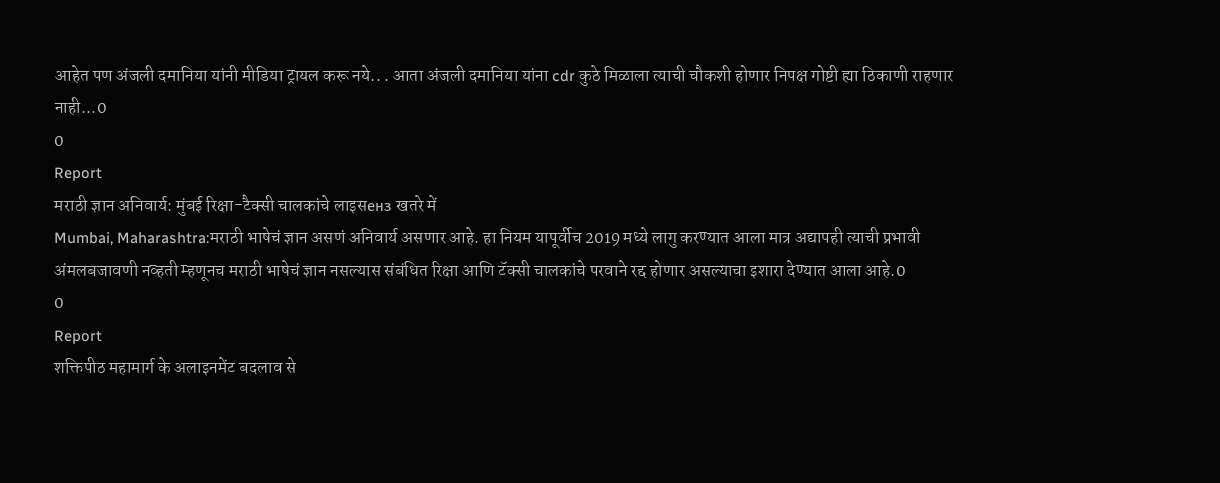आहेत पण अंजली दमानिया यांनी मीडिया ट्रायल करू नये.. . आता अंजली दमानिया यांना cdr कुठे मिळाला त्याची चौकशी होणार निपक्ष गोष्टी ह्या ठिकाणी राहणार नाही...0
0
Report
मराठी ज्ञान अनिवार्य: मुंबई रिक्षा-टैक्सी चालकांचे लाइसенз खतरे में
Mumbai, Maharashtra:मराठी भाषेचं ज्ञान असणं अनिवार्य असणार आहे. हा नियम यापूर्वीच 2019 मध्ये लागु करण्यात आला मात्र अद्यापही त्याची प्रभावी अंमलबजावणी नव्हती म्हणूनच मराठी भाषेचं ज्ञान नसल्यास संबंधित रिक्षा आणि टॅक्सी चालकांचे परवाने रद्द होणार असल्याचा इशारा देण्यात आला आहे.0
0
Report
शक्तिपीठ महामार्ग के अलाइनमेंट बदलाव से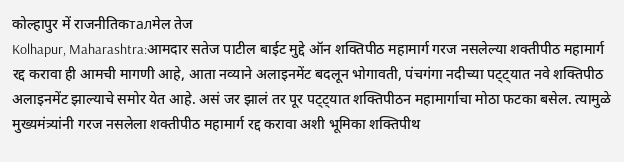कोल्हापुर में राजनीतिकталमेल तेज
Kolhapur, Maharashtra:आमदार सतेज पाटील बाईट मुद्दे ऑन शक्तिपीठ महामार्ग गरज नसलेल्या शक्तीपीठ महामार्ग रद्द करावा ही आमची मागणी आहे, आता नव्याने अलाइनमेंट बदलून भोगावती, पंचगंगा नदीच्या पट्ट्यात नवे शक्तिपीठ अलाइनमेंट झाल्याचे समोर येत आहे. असं जर झालं तर पूर पट्ट्यात शक्तिपीठन महामार्गाचा मोठा फटका बसेल. त्यामुळे मुख्यमंत्र्यांनी गरज नसलेला शक्तीपीठ महामार्ग रद्द करावा अशी भूमिका शक्तिपीथ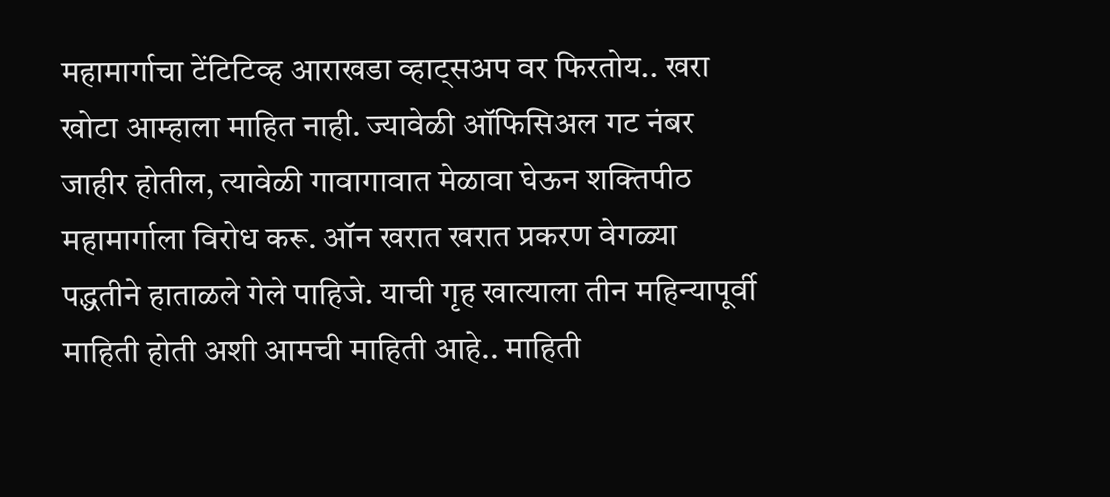महामार्गाचा टेंटिटिव्ह आराखडा व्हाट्सअप वर फिरतोय.. खरा खोटा आम्हाला माहित नाही. ज्यावेळी ऑफिसिअल गट नंबर जाहीर होतील, त्यावेळी गावागावात मेळावा घेऊन शक्तिपीठ महामार्गाला विरोध करू. ऑन खरात खरात प्रकरण वेगळ्या पद्धतीने हाताळले गेले पाहिजे. याची गृह खात्याला तीन महिन्यापूर्वी माहिती होती अशी आमची माहिती आहे.. माहिती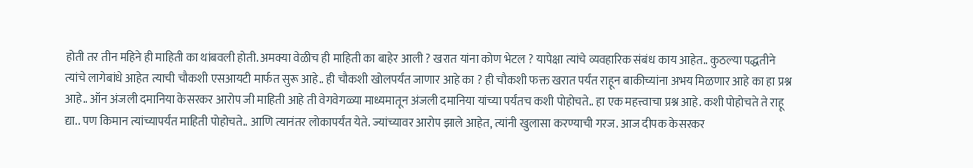होती तर तीन महिने ही माहिती का थांबवली होती. अमक्या वेळीच ही माहिती का बाहेर आली ? खरात यांना कोण भेटल ? यापेक्षा त्यांचे व्यवहारिक संबंध काय आहेत.. कुठल्या पद्धतीने त्यांचे लागेबांधे आहेत त्याची चौकशी एसआयटी मार्फत सुरू आहे.. ही चौकशी खोलपर्यंत जाणार आहे का ? ही चौकशी फक्त खरात पर्यंत राहून बाकीच्यांना अभय मिळणार आहे का हा प्रश्न आहे.. ऑन अंजली दमानिया केसरकर आरोप जी माहिती आहे ती वेगवेगळ्या माध्यमातून अंजली दमानिया यांच्या पर्यंतच कशी पोहोचते.. हा एक महत्त्वाचा प्रश्न आहे. कशी पोहोचते ते राहू द्या.. पण किमान त्यांच्यापर्यंत माहिती पोहोचते.. आणि त्यानंतर लोकापर्यंत येते. ज्यांच्यावर आरोप झाले आहेत, त्यांनी खुलासा करण्याची गरज. आज दीपक केसरकर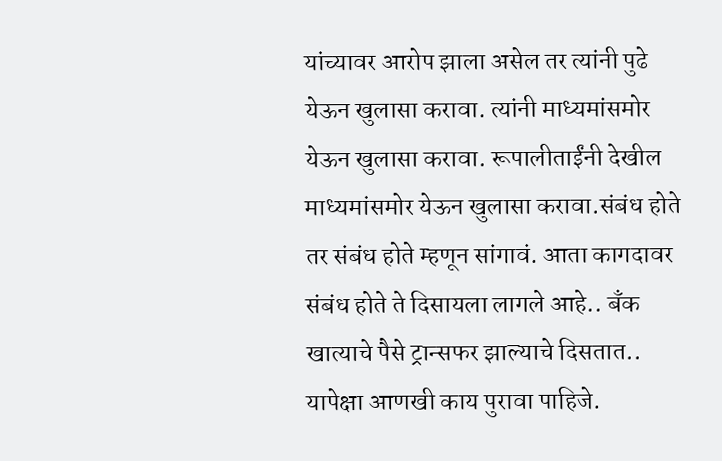यांच्यावर आरोप झाला असेल तर त्यांनी पुढे येऊन खुलासा करावा. त्यांनी माध्यमांसमोर येऊन खुलासा करावा. रूपालीताईंनी देखील माध्यमांसमोर येऊन खुलासा करावा.संबंध होते तर संबंध होते म्हणून सांगावं. आता कागदावर संबंध होते ते दिसायला लागले आहे.. बॅंक खात्याचे पैसे ट्रान्सफर झाल्याचे दिसतात.. यापेक्षा आणखी काय पुरावा पाहिजे.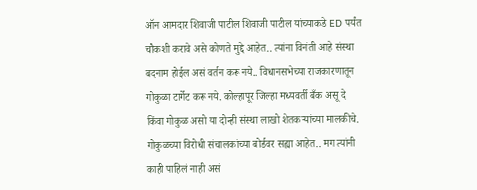ऑन आमदार शिवाजी पाटील शिवाजी पाटील यांच्याकडे ED पर्यंत चौकशी करावे असे कोणते मुद्दे आहेत.. त्यांना विनंती आहे संस्था बदनाम होईल असं वर्तन करू नये.. विधानसभेच्या राजकारणातून गोकुळा टार्गेट करू नये. कोल्हापूर जिल्हा मध्यवर्ती बँक असू दे किंवा गोकुळ असो या दोन्ही संस्था लाखो शेतकऱ्यांच्या मालकीचे. गोकुळच्या विरोधी संचालकांच्या बोर्डवर सह्या आहेत.. मग त्यांनी काही पाहिलं नाही असं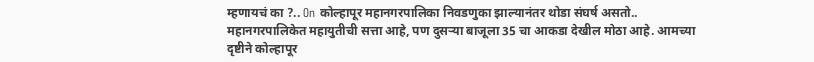म्हणायचं का ?.. On कोल्हापूर महानगरपालिका निवडणुका झाल्यानंतर थोडा संघर्ष असतो.. महानगरपालिकेत महायुतीची सत्ता आहे, पण दुसऱ्या बाजूला 35 चा आकडा देखील मोठा आहे. आमच्या दृष्टीने कोल्हापूर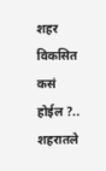शहर विकसित कसं होईल ?.. शहरातले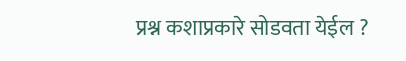प्रश्न कशाप्रकारे सोडवता येईल ?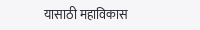यासाठी महाविकास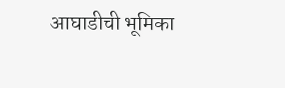आघाडीची भूमिका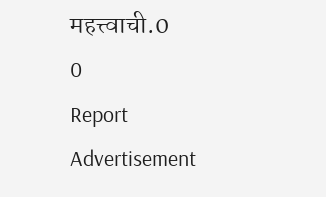महत्त्वाची.0
0
Report
Advertisement